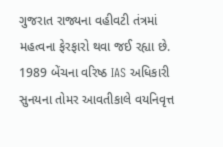ગુજરાત રાજ્યના વહીવટી તંત્રમાં મહત્વના ફેરફારો થવા જઈ રહ્યા છે. 1989 બેંચના વરિષ્ઠ IAS અધિકારી સુનયના તોમર આવતીકાલે વયનિવૃત્ત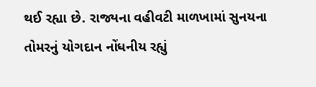થઈ રહ્યા છે. રાજ્યના વહીવટી માળખામાં સુનયના તોમરનું યોગદાન નોંધનીય રહ્યું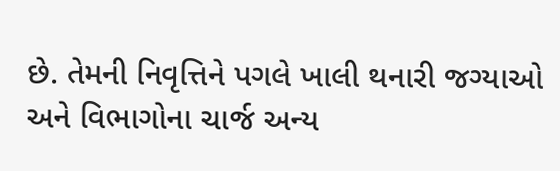છે. તેમની નિવૃત્તિને પગલે ખાલી થનારી જગ્યાઓ અને વિભાગોના ચાર્જ અન્ય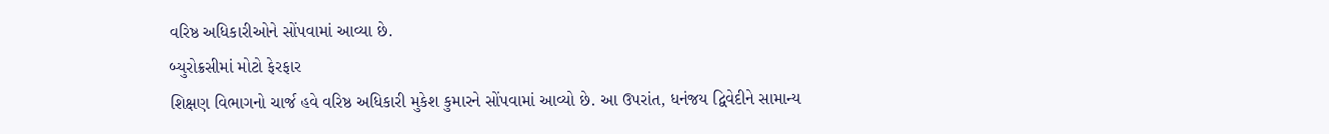વરિષ્ઠ અધિકારીઓને સોંપવામાં આવ્યા છે.
બ્યુરોક્રસીમાં મોટો ફેરફાર
શિક્ષણ વિભાગનો ચાર્જ હવે વરિષ્ઠ અધિકારી મુકેશ કુમારને સોંપવામાં આવ્યો છે. આ ઉપરાંત, ધનંજય દ્વિવેદીને સામાન્ય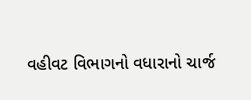વહીવટ વિભાગનો વધારાનો ચાર્જ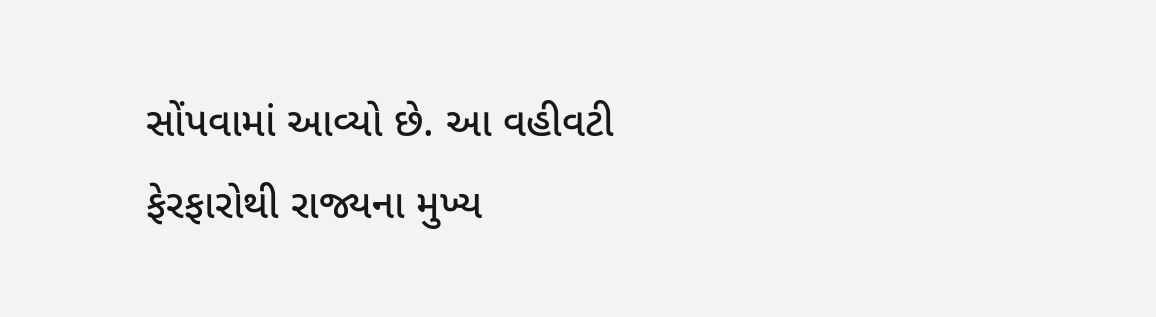સોંપવામાં આવ્યો છે. આ વહીવટી ફેરફારોથી રાજ્યના મુખ્ય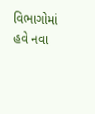વિભાગોમાં હવે નવા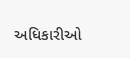અધિકારીઓ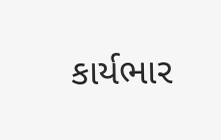કાર્યભાર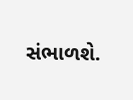સંભાળશે.